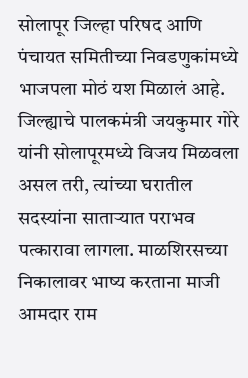सोलापूर जिल्हा परिषद आणि पंचायत समितीच्या निवडणुकांमध्ये भाजपला मोठं यश मिळालं आहे. जिल्ह्याचे पालकमंत्री जयकुमार गोरे यांनी सोलापूरमध्ये विजय मिळवला असल तरी, त्यांच्या घरातील सदस्यांना साताऱ्यात पराभव पत्कारावा लागला. माळशिरसच्या निकालावर भाष्य करताना माजी आमदार राम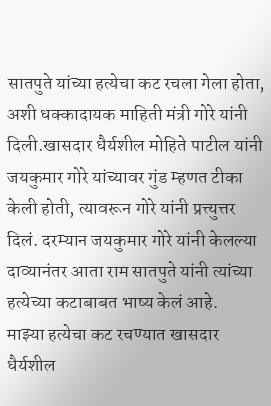सातपुते यांच्या हत्येचा कट रचला गेला होता, अशी धक्कादायक माहिती मंत्री गोरे यांनी दिली.खासदार धैर्यशील मोहिते पाटील यांनी जयकुमार गोरे यांच्यावर गुंड म्हणत टीका केली होती, त्यावरून गोरे यांनी प्रत्त्युत्तर दिलं. दरम्यान जयकुमार गोरे यांनी केलल्या दाव्यानंतर आता राम सातपुते यांनी त्यांच्या हत्येच्या कटाबाबत भाष्य केलं आहे.
माझ्या हत्येचा कट रचण्यात खासदार धैर्यशील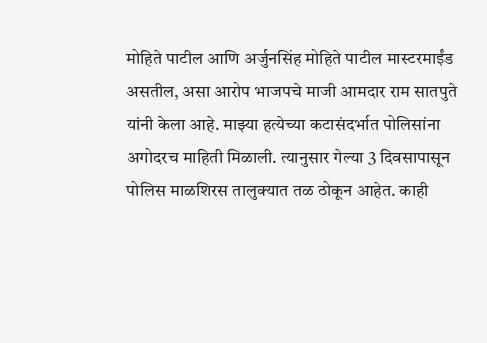मोहिते पाटील आणि अर्जुनसिंह मोहिते पाटील मास्टरमाईंड असतील, असा आरोप भाजपचे माजी आमदार राम सातपुते यांनी केला आहे. माझ्या हत्येच्या कटासंदर्भात पोलिसांना अगोदरच माहिती मिळाली. त्यानुसार गेल्या 3 दिवसापासून पोलिस माळशिरस तालुक्यात तळ ठोकून आहेत. काही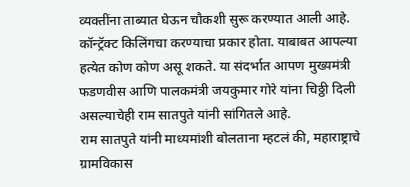व्यक्तींना ताब्यात घेऊन चौकशी सुरू करण्यात आली आहे. कॉन्ट्रॅक्ट किलिंगचा करण्याचा प्रकार होता. याबाबत आपल्या हत्येत कोण कोण असू शकते. या संदर्भात आपण मुख्यमंत्री फडणवीस आणि पालकमंत्री जयकुमार गोरे यांना चिठ्ठी दिली असल्याचेही राम सातपुते यांनी सांगितले आहे.
राम सातपुते यांनी माध्यमांशी बोलताना म्हटलं की, महाराष्ट्राचे ग्रामविकास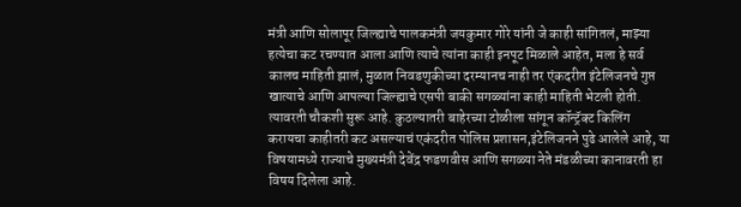मंत्री आणि सोलापूर जिल्ह्याचे पालकमंत्री जयकुमार गोरे यांनी जे काही सांगितलं, माझ्या हत्येचा कट रचण्यात आला आणि त्याचे त्यांना काही इनपूट मिळाले आहेत, मला हे सर्व कालच माहिती झालं, मुळात निवडणुकीच्या दरम्यानच नाही तर एंकदरीत इंटेलिजनचे गुप्त खात्याचे आणि आपल्या जिल्ह्याचे एसपी बाकी सगळ्यांना काही माहिती भेटली होती. त्यावरती चौकशी सुरू आहे. कुठल्यातरी बाहेरच्या टोळीला सांगून कॉन्ट्रॅक्ट किलिंग करायचा काहीतरी कट असल्याचं एकंदरीत पोलिस प्रशासन,इंटेलिजनने पुढे आलेले आहे, या विषयामध्ये राज्याचे मुख्यमंत्री देवेंद्र फडणवीस आणि सगळ्या नेते मंडळीच्या कानावरती हा विषय दिलेला आहे.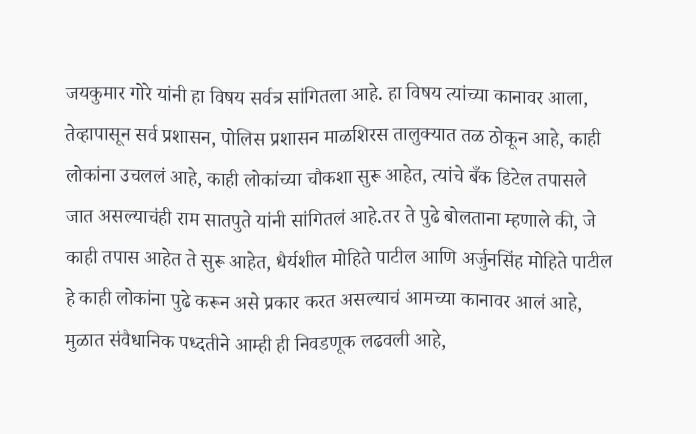जयकुमार गोरे यांनी हा विषय सर्वत्र सांगितला आहे. हा विषय त्यांच्या कानावर आला, तेव्हापासून सर्व प्रशासन, पोलिस प्रशासन माळशिरस तालुक्यात तळ ठोकून आहे, काही लोकांना उचललं आहे, काही लोकांच्या चौकशा सुरू आहेत, त्यांचे बँक डिटेल तपासले जात असल्याचंही राम सातपुते यांनी सांगितलं आहे.तर ते पुढे बोलताना म्हणाले की, जे काही तपास आहेत ते सुरू आहेत, धैर्यशील मोहिते पाटील आणि अर्जुनसिंह मोहिते पाटील हे काही लोकांना पुढे करून असे प्रकार करत असल्याचं आमच्या कानावर आलं आहे, मुळात संवैधानिक पध्दतीने आम्ही ही निवडणूक लढवली आहे,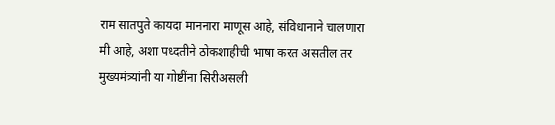राम सातपुते कायदा माननारा माणूस आहे, संविधानाने चालणारा मी आहे, अशा पध्दतीने ठोकशाहीची भाषा करत असतील तर मुख्यमंत्र्यांनी या गोष्टींना सिरीअसली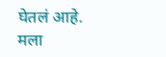घेतलं आहे.
मला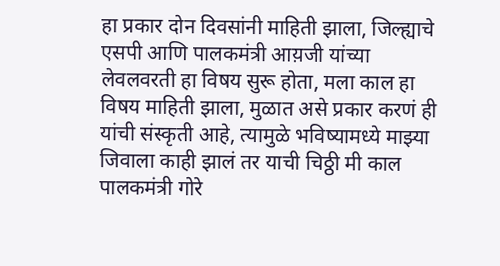हा प्रकार दोन दिवसांनी माहिती झाला, जिल्ह्याचे एसपी आणि पालकमंत्री आय़जी यांच्या लेवलवरती हा विषय सुरू होता, मला काल हा विषय माहिती झाला, मुळात असे प्रकार करणं ही यांची संस्कृती आहे, त्यामुळे भविष्यामध्ये माझ्या जिवाला काही झालं तर याची चिठ्ठी मी काल पालकमंत्री गोरे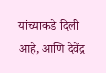यांच्याकडे दिली आहे, आणि देवेंद्र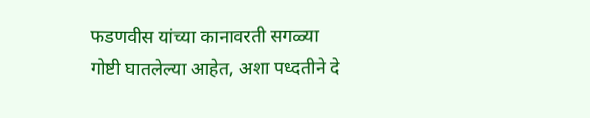फडणवीस यांच्या कानावरती सगळ्या गोष्टी घातलेल्या आहेत, अशा पध्दतीने दे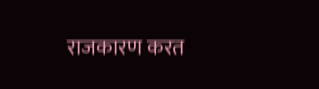राजकारण करत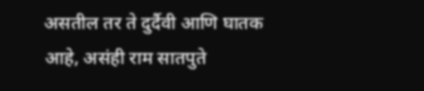असतील तर ते दुर्दैवी आणि घातक आहे, असंही राम सातपुते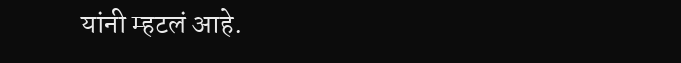यांनी म्हटलं आहे.